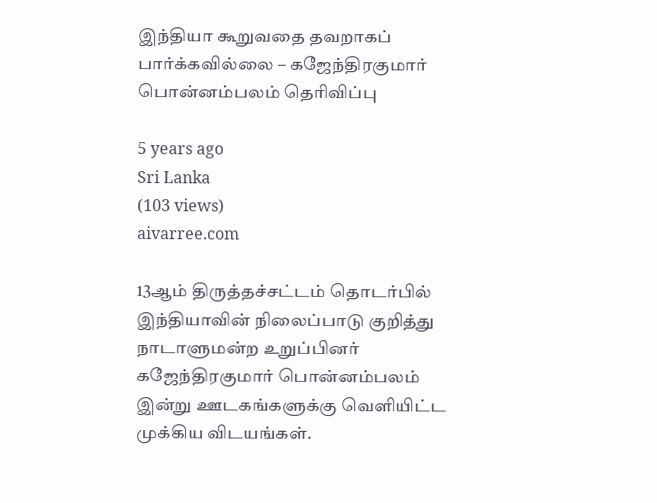இந்தியா கூறுவதை தவறாகப் பார்க்கவில்லை – கஜேந்திரகுமார் பொன்னம்பலம் தெரிவிப்பு

5 years ago
Sri Lanka
(103 views)
aivarree.com

13ஆம் திருத்தச்சட்டம் தொடர்பில் இந்தியாவின் நிலைப்பாடு குறித்து நாடாளுமன்ற உறுப்பினர் கஜேந்திரகுமார் பொன்னம்பலம் இன்று ஊடகங்களுக்கு வெளியிட்ட முக்கிய விடயங்கள்.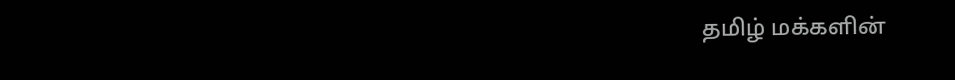தமிழ் மக்களின்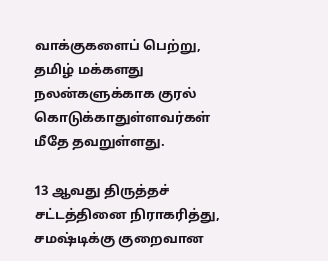வாக்குகளைப் பெற்று, தமிழ் மக்களது நலன்களுக்காக குரல் கொடுக்காதுள்ளவர்கள் மீதே தவறுள்ளது.

13 ஆவது திருத்தச் சட்டத்தினை நிராகரித்து, சமஷ்டிக்கு குறைவான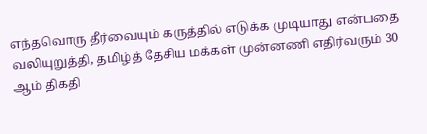எந்தவொரு தீர்வையும் கருத்தில் எடுக்க முடியாது என்பதை வலியுறுத்தி, தமிழ்த் தேசிய மக்கள் முன்னணி எதிர்வரும் 30 ஆம் திகதி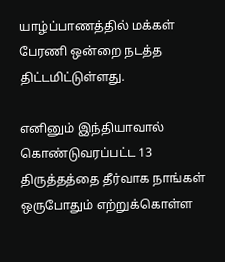யாழ்ப்பாணத்தில் மக்கள் பேரணி ஒன்றை நடத்த திட்டமிட்டுள்ளது.

எனினும் இந்தியாவால் கொண்டுவரப்பட்ட 13 திருத்தத்தை தீர்வாக நாங்கள் ஒருபோதும் எற்றுக்கொள்ள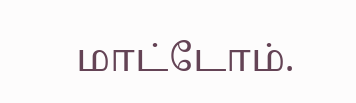மாட்டோம்.